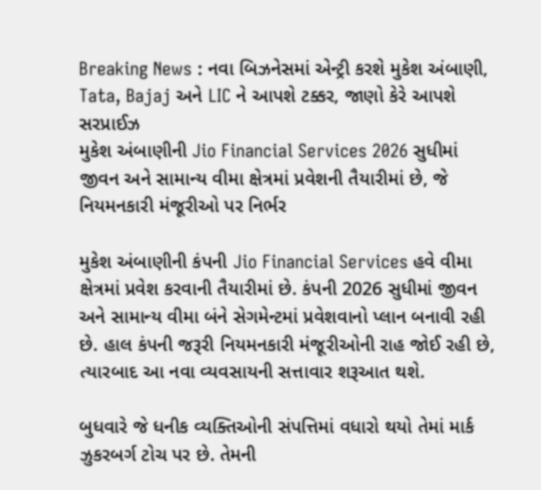Breaking News : નવા બિઝનેસમાં એન્ટ્રી કરશે મુકેશ અંબાણી, Tata, Bajaj અને LIC ને આપશે ટક્કર, જાણો કેરે આપશે સરપ્રાઈઝ
મુકેશ અંબાણીની Jio Financial Services 2026 સુધીમાં જીવન અને સામાન્ય વીમા ક્ષેત્રમાં પ્રવેશની તૈયારીમાં છે, જે નિયમનકારી મંજૂરીઓ પર નિર્ભર

મુકેશ અંબાણીની કંપની Jio Financial Services હવે વીમા ક્ષેત્રમાં પ્રવેશ કરવાની તૈયારીમાં છે. કંપની 2026 સુધીમાં જીવન અને સામાન્ય વીમા બંને સેગમેન્ટમાં પ્રવેશવાનો પ્લાન બનાવી રહી છે. હાલ કંપની જરૂરી નિયમનકારી મંજૂરીઓની રાહ જોઈ રહી છે, ત્યારબાદ આ નવા વ્યવસાયની સત્તાવાર શરૂઆત થશે.

બુધવારે જે ધનીક વ્યક્તિઓની સંપત્તિમાં વધારો થયો તેમાં માર્ક ઝુકરબર્ગ ટોચ પર છે. તેમની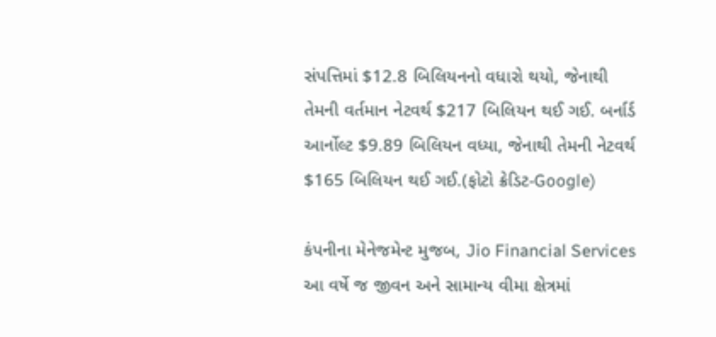સંપત્તિમાં $12.8 બિલિયનનો વધારો થયો, જેનાથી તેમની વર્તમાન નેટવર્થ $217 બિલિયન થઈ ગઈ. બર્નાર્ડ આર્નોલ્ટ $9.89 બિલિયન વધ્યા, જેનાથી તેમની નેટવર્થ $165 બિલિયન થઈ ગઈ.(ફોટો ક્રેડિટ-Google)

કંપનીના મેનેજમેન્ટ મુજબ, Jio Financial Services આ વર્ષે જ જીવન અને સામાન્ય વીમા ક્ષેત્રમાં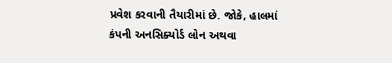પ્રવેશ કરવાની તૈયારીમાં છે. જોકે, હાલમાં કંપની અનસિક્યોર્ડ લોન અથવા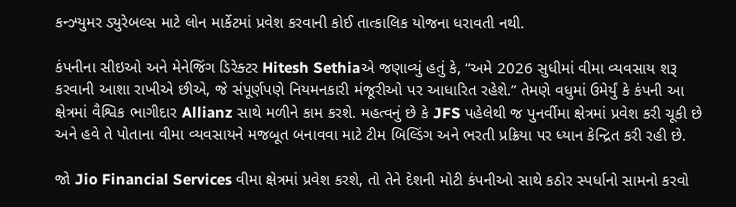કન્ઝ્યુમર ડ્યુરેબલ્સ માટે લોન માર્કેટમાં પ્રવેશ કરવાની કોઈ તાત્કાલિક યોજના ધરાવતી નથી.

કંપનીના સીઇઓ અને મેનેજિંગ ડિરેક્ટર Hitesh Sethiaએ જણાવ્યું હતું કે, “અમે 2026 સુધીમાં વીમા વ્યવસાય શરૂ કરવાની આશા રાખીએ છીએ, જે સંપૂર્ણપણે નિયમનકારી મંજૂરીઓ પર આધારિત રહેશે.” તેમણે વધુમાં ઉમેર્યું કે કંપની આ ક્ષેત્રમાં વૈશ્વિક ભાગીદાર Allianz સાથે મળીને કામ કરશે. મહત્વનું છે કે JFS પહેલેથી જ પુનર્વીમા ક્ષેત્રમાં પ્રવેશ કરી ચૂકી છે અને હવે તે પોતાના વીમા વ્યવસાયને મજબૂત બનાવવા માટે ટીમ બિલ્ડિંગ અને ભરતી પ્રક્રિયા પર ધ્યાન કેન્દ્રિત કરી રહી છે.

જો Jio Financial Services વીમા ક્ષેત્રમાં પ્રવેશ કરશે, તો તેને દેશની મોટી કંપનીઓ સાથે કઠોર સ્પર્ધાનો સામનો કરવો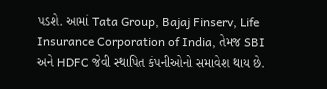પડશે. આમાં Tata Group, Bajaj Finserv, Life Insurance Corporation of India, તેમજ SBI અને HDFC જેવી સ્થાપિત કંપનીઓનો સમાવેશ થાય છે.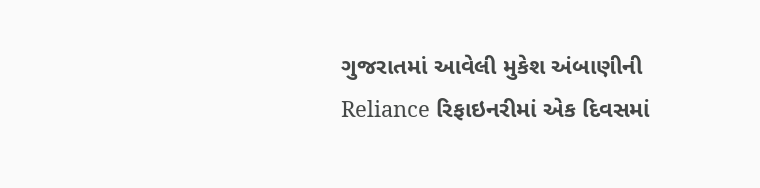ગુજરાતમાં આવેલી મુકેશ અંબાણીની Reliance રિફાઇનરીમાં એક દિવસમાં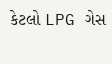કેટલો LPG ગેસ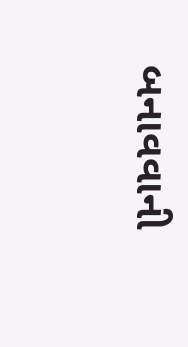બનાવવાની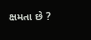ક્ષમતા છે ?